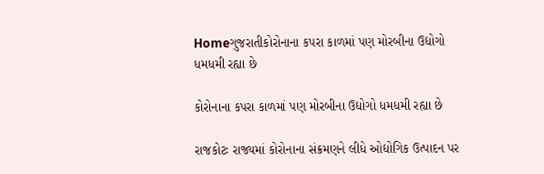Homeગુજરાતીકોરોનાના કપરા કાળમાં પણ મોરબીના ઉદ્યોગો ધમધમી રહ્યા છે

કોરોનાના કપરા કાળમાં પણ મોરબીના ઉદ્યોગો ધમધમી રહ્યા છે

રાજકોટઃ રાજ્યમાં કોરોનાના સંક્રમણને લીધે ઓદ્યોગિક ઉત્પાદન પર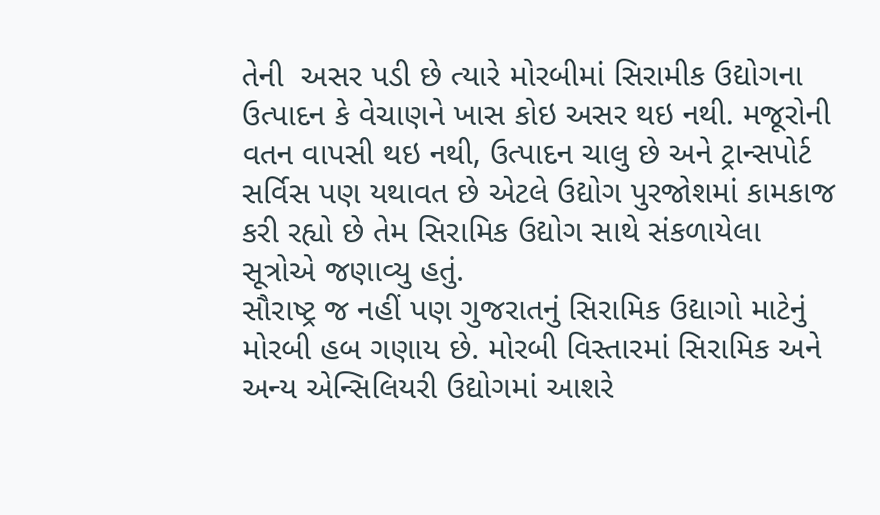તેની  અસર પડી છે ત્યારે મોરબીમાં સિરામીક ઉદ્યોગના ઉત્પાદન કે વેચાણને ખાસ કોઇ અસર થઇ નથી. મજૂરોની વતન વાપસી થઇ નથી, ઉત્પાદન ચાલુ છે અને ટ્રાન્સપોર્ટ સર્વિસ પણ યથાવત છે એટલે ઉદ્યોગ પુરજોશમાં કામકાજ કરી રહ્યો છે તેમ સિરામિક ઉદ્યોગ સાથે સંકળાયેલા સૂત્રોએ જણાવ્યુ હતું.
સૌરાષ્ટ્ર જ નહીં પણ ગુજરાતનું સિરામિક ઉદ્યાગો માટેનું મોરબી હબ ગણાય છે. મોરબી વિસ્તારમાં સિરામિક અને અન્ય એન્સિલિયરી ઉદ્યોગમાં આશરે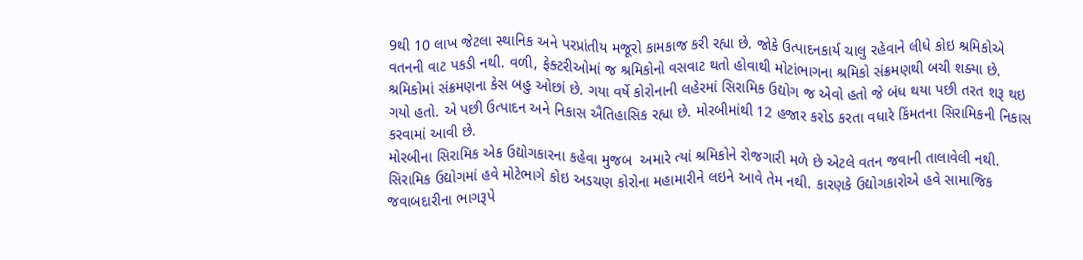9થી 10 લાખ જેટલા સ્થાનિક અને પરપ્રાંતીય મજૂરો કામકાજ કરી રહ્યા છે. જોકે ઉત્પાદનકાર્ય ચાલુ રહેવાને લીધે કોઇ શ્રમિકોએ વતનની વાટ પકડી નથી. વળી, ફેક્ટરીઓમાં જ શ્રમિકોનો વસવાટ થતો હોવાથી મોટાંભાગના શ્રમિકો સંક્રમણથી બચી શક્યા છે. શ્રમિકોમાં સંક્રમણના કેસ બહુ ઓછાં છે. ગયા વર્ષે કોરોનાની લહેરમાં સિરામિક ઉદ્યોગ જ એવો હતો જે બંધ થયા પછી તરત શરૂ થઇ ગયો હતો. એ પછી ઉત્પાદન અને નિકાસ ઐતિહાસિક રહ્યા છે. મોરબીમાંથી 12 હજાર કરોડ કરતા વધારે કિંમતના સિરામિકની નિકાસ કરવામાં આવી છે.
મોરબીના સિરામિક એક ઉદ્યોગકારના કહેવા મુજબ  અમારે ત્યાં શ્રમિકોને રોજગારી મળે છે એટલે વતન જવાની તાલાવેલી નથી. સિરામિક ઉદ્યોગમાં હવે મોટેભાગે કોઇ અડચણ કોરોના મહામારીને લઇને આવે તેમ નથી. કારણકે ઉદ્યોગકારોએ હવે સામાજિક જવાબદારીના ભાગરૂપે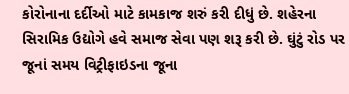કોરોનાના દર્દીઓ માટે કામકાજ શરું કરી દીધું છે. શહેરના સિરામિક ઉદ્યોગે હવે સમાજ સેવા પણ શરૂ કરી છે. ઘુંટું રોડ પર જૂનાં સમય વિટ્રીફાઇડના જૂના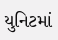યુનિટમાં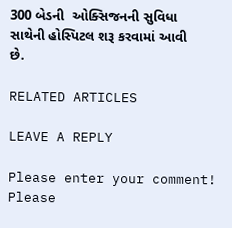300 બેડની  ઓક્સિજનની સુવિધા સાથેની હોસ્પિટલ શરૂ કરવામાં આવી છે.

RELATED ARTICLES

LEAVE A REPLY

Please enter your comment!
Please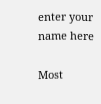enter your name here

Most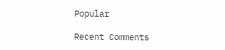Popular

Recent Comments